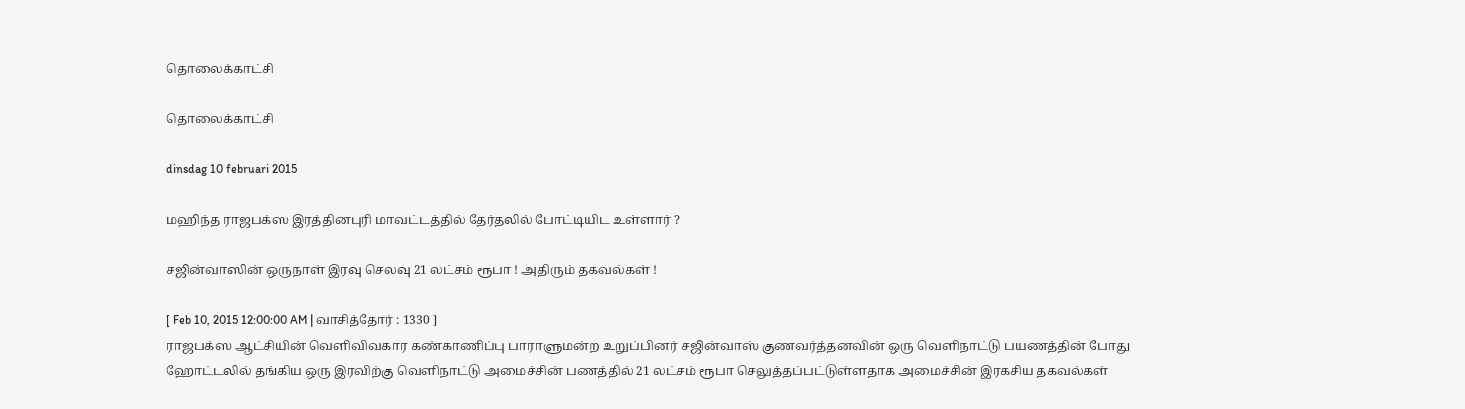தொலைக்காட்சி

தொலைக்காட்சி

dinsdag 10 februari 2015

மஹிந்த ராஜபக்ஸ இரத்தினபுரி மாவட்டத்தில் தேர்தலில் போட்டியிட உள்ளார் ?

சஜின்வாஸின் ஒருநாள் இரவு செலவு 21 லட்சம் ரூபா ! அதிரும் தகவல்கள் !

[ Feb 10, 2015 12:00:00 AM | வாசித்தோர் : 1330 ]
ராஜபக்ஸ ஆட்சியின் வெளிவிவகார கண்காணிப்பு பாராளுமன்ற உறுப்பினர் சஜின்வாஸ் குணவர்த்தனவின் ஒரு வெளிநாட்டு பயணத்தின் போது ஹோட்டலில் தங்கிய ஒரு இரவிற்கு வெளிநாட்டு அமைச்சின் பணத்தில் 21 லட்சம் ரூபா செலுத்தப்பட்டுள்ளதாக அமைச்சின் இரகசிய தகவல்கள்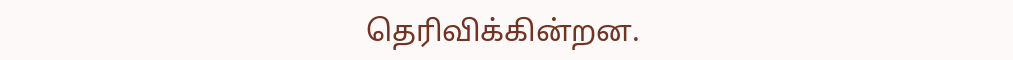தெரிவிக்கின்றன.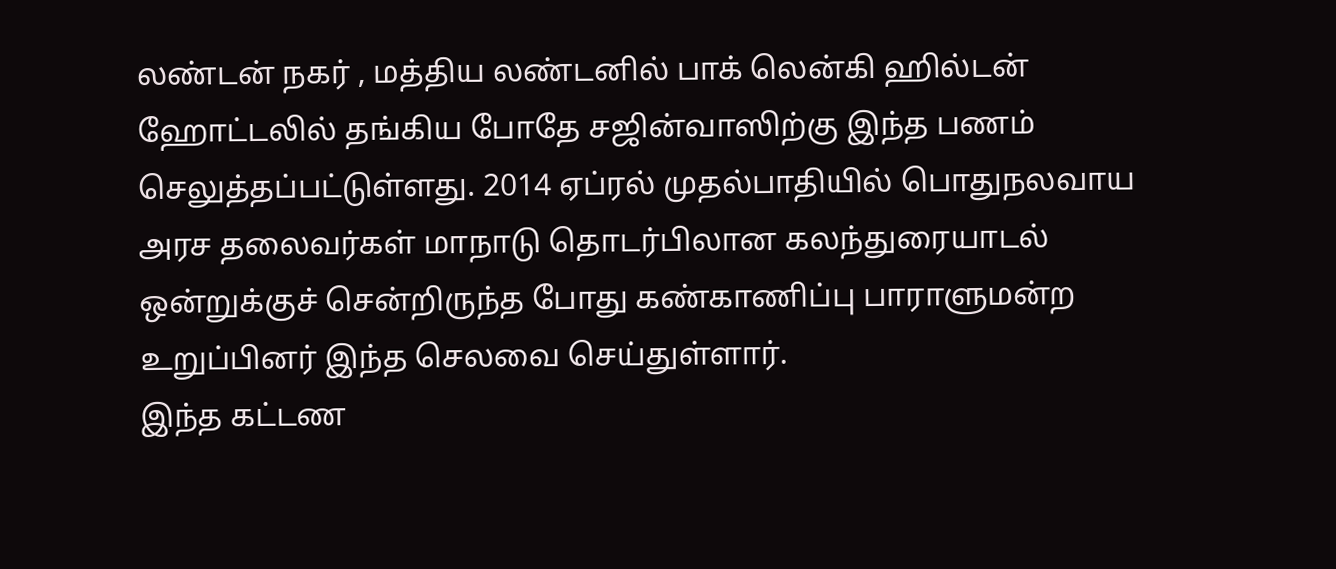லண்டன் நகர் , மத்திய லண்டனில் பாக் லென்கி ஹில்டன் ஹோட்டலில் தங்கிய போதே சஜின்வாஸிற்கு இந்த பணம் செலுத்தப்பட்டுள்ளது. 2014 ஏப்ரல் முதல்பாதியில் பொதுநலவாய அரச தலைவர்கள் மாநாடு தொடர்பிலான கலந்துரையாடல் ஒன்றுக்குச் சென்றிருந்த போது கண்காணிப்பு பாராளுமன்ற உறுப்பினர் இந்த செலவை செய்துள்ளார்.
இந்த கட்டண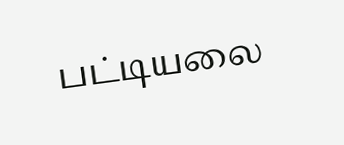பட்டியலை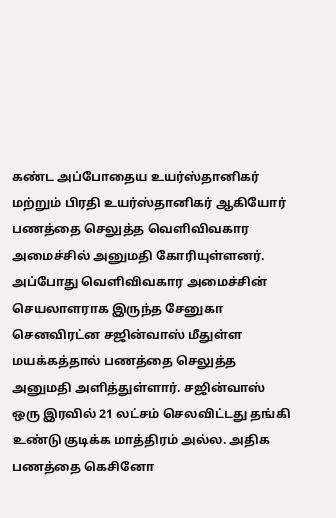கண்ட அப்போதைய உயர்ஸ்தானிகர் மற்றும் பிரதி உயர்ஸ்தானிகர் ஆகியோர் பணத்தை செலுத்த வெளிவிவகார அமைச்சில் அனுமதி கோரியுள்ளனர். அப்போது வெளிவிவகார அமைச்சின் செயலாளராக இருந்த சேனுகா செனவிரட்ன சஜின்வாஸ் மீதுள்ள மயக்கத்தால் பணத்தை செலுத்த அனுமதி அளித்துள்ளார். சஜின்வாஸ் ஒரு இரவில் 21 லட்சம் செலவிட்டது தங்கி உண்டு குடிக்க மாத்திரம் அல்ல. அதிக பணத்தை கெசினோ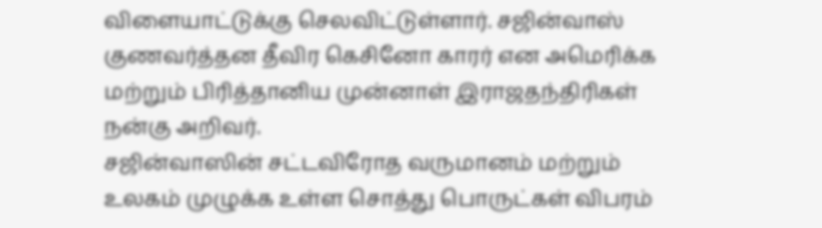விளையாட்டுக்கு செலவிட்டுள்ளார். சஜின்வாஸ் குணவர்த்தன தீவிர கெசினோ காரர் என அமெரிக்க மற்றும் பிரித்தானிய முன்னாள் இராஜதந்திரிகள் நன்கு அறிவர்.
சஜின்வாஸின் சட்டவிரோத வருமானம் மற்றும் உலகம் முழுக்க உள்ள சொத்து பொருட்கள் விபரம்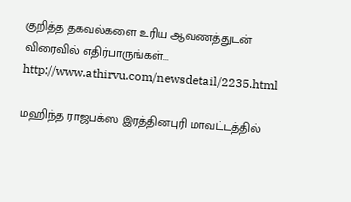குறித்த தகவல்களை உரிய ஆவணத்துடன் விரைவில் எதிர்பாருங்கள்...
http://www.athirvu.com/newsdetail/2235.html

மஹிந்த ராஜபக்ஸ இரத்தினபுரி மாவட்டத்தில்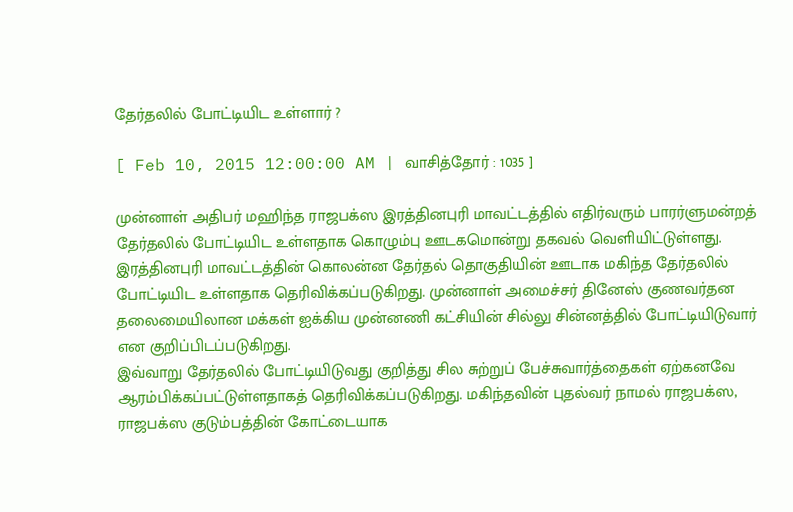தேர்தலில் போட்டியிட உள்ளார் ?

[ Feb 10, 2015 12:00:00 AM | வாசித்தோர் : 1035 ]

முன்னாள் அதிபர் மஹிந்த ராஜபக்ஸ இரத்தினபுரி மாவட்டத்தில் எதிர்வரும் பாரர்ளுமன்றத் தேர்தலில் போட்டியிட உள்ளதாக கொழும்பு ஊடகமொன்று தகவல் வெளியிட்டுள்ளது. இரத்தினபுரி மாவட்டத்தின் கொலன்ன தேர்தல் தொகுதியின் ஊடாக மகிந்த தேர்தலில் போட்டியிட உள்ளதாக தெரிவிக்கப்படுகிறது. முன்னாள் அமைச்சர் தினேஸ் குணவர்தன தலைமையிலான மக்கள் ஐக்கிய முன்னணி கட்சியின் சில்லு சின்னத்தில் போட்டியிடுவார் என குறிப்பிடப்படுகிறது.
இவ்வாறு தேர்தலில் போட்டியிடுவது குறித்து சில சுற்றுப் பேச்சுவார்த்தைகள் ஏற்கனவே ஆரம்பிக்கப்பட்டுள்ளதாகத் தெரிவிக்கப்படுகிறது. மகிந்தவின் புதல்வர் நாமல் ராஜபக்ஸ, ராஜபக்ஸ குடும்பத்தின் கோட்டையாக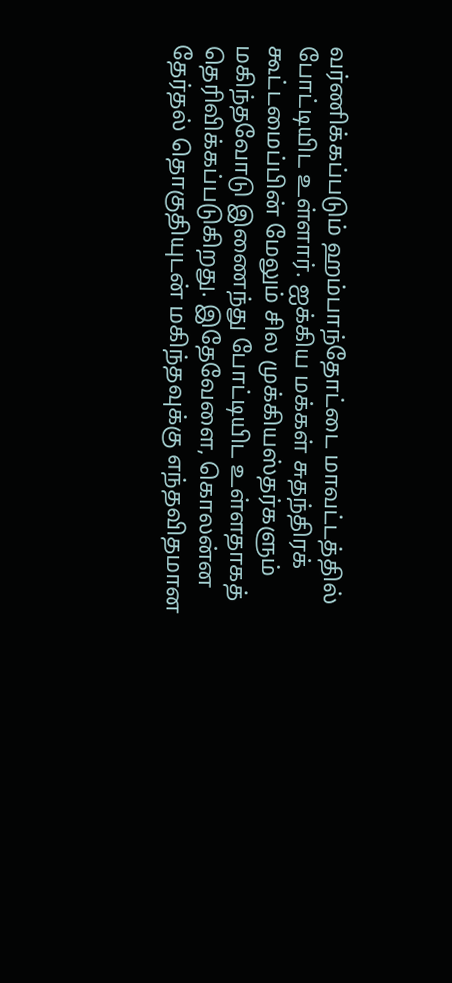வர்ணிக்கப்படும் ஹம்பாந்தோட்டை மாவட்டத்தில் போட்டியிட உள்ளார். ஐக்கிய மக்கள் சுதந்திரக் கூட்டமைப்பின் மேலும் சில முக்கியஸ்தர்களும் மகிந்தவோடு இணைந்து போட்டியிட உள்ளதாகத் தெரிவிக்கப்படுகிறது. இதேவேளை, கொலன்ன தேர்தல் தொகுதியுடன் மகிந்தவுக்கு எந்தவிதமான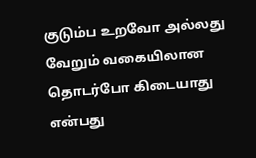குடும்ப உறவோ அல்லது வேறும் வகையிலான தொடர்போ கிடையாது என்பது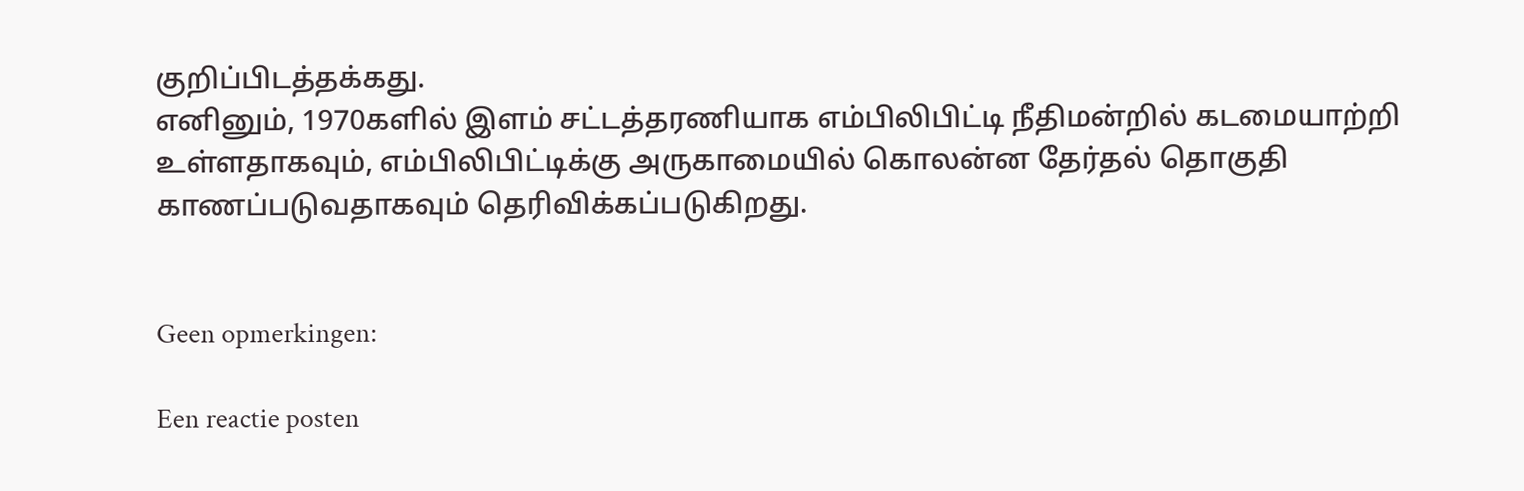குறிப்பிடத்தக்கது.
எனினும், 1970களில் இளம் சட்டத்தரணியாக எம்பிலிபிட்டி நீதிமன்றில் கடமையாற்றி உள்ளதாகவும், எம்பிலிபிட்டிக்கு அருகாமையில் கொலன்ன தேர்தல் தொகுதி காணப்படுவதாகவும் தெரிவிக்கப்படுகிறது.


Geen opmerkingen:

Een reactie posten